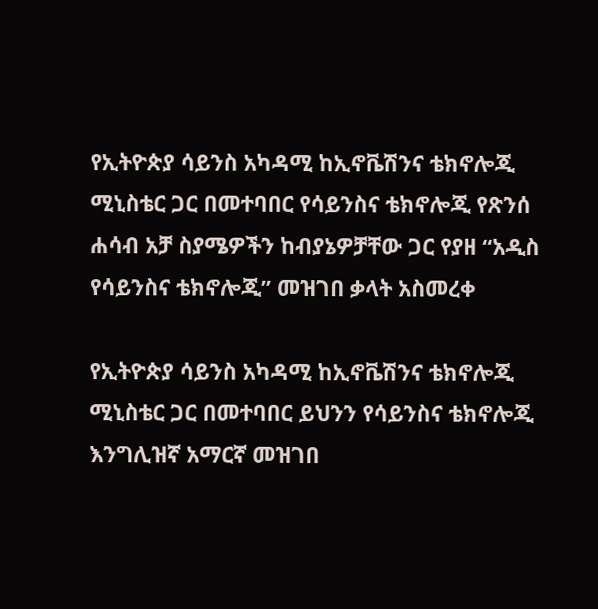የኢትዮጵያ ሳይንስ አካዳሚ ከኢኖቬሽንና ቴክኖሎጂ ሚኒስቴር ጋር በመተባበር የሳይንስና ቴክኖሎጂ የጽንሰ ሐሳብ አቻ ስያሜዎችን ከብያኔዎቻቸው ጋር የያዘ “አዲስ የሳይንስና ቴክኖሎጂ” መዝገበ ቃላት አስመረቀ

የኢትዮጵያ ሳይንስ አካዳሚ ከኢኖቬሽንና ቴክኖሎጂ ሚኒስቴር ጋር በመተባበር ይህንን የሳይንስና ቴክኖሎጂ እንግሊዝኛ አማርኛ መዝገበ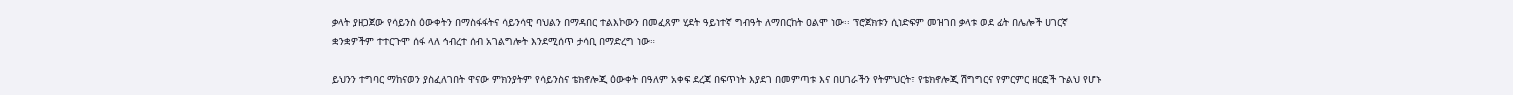ቃላት ያዘጋጀው የሳይንስ ዕውቀትን በማስፋፋትና ሳይንሳዊ ባህልን በማዳበር ተልእኮውን በመፈጸም ሂደት ዓይነተኛ ግብዓት ለማበርከት ዐልሞ ነው፡፡ ፕሮጀክቱን ሲነድፍም መዝገበ ቃላቱ ወደ ፊት በሌሎች ሀገርኛ ቋንቋዎችም ተተርጉሞ ሰፋ ላለ ኅብረተ ሰብ አገልግሎት እንደሚሰጥ ታሳቢ በማድረግ ነው።

ይህንን ተግባር ማከናወን ያስፈለገበት ዋናው ምክንያትም የሳይንስና ቴክኖሎጂ ዕውቀት በዓለም አቀፍ ደረጃ በፍጥነት እያደገ በመምጣቱ እና በሀገራችን የትምህርት፣ የቴክኖሎጂ ሽግግርና የምርምር ዘርፎች ጉልህ የሆኑ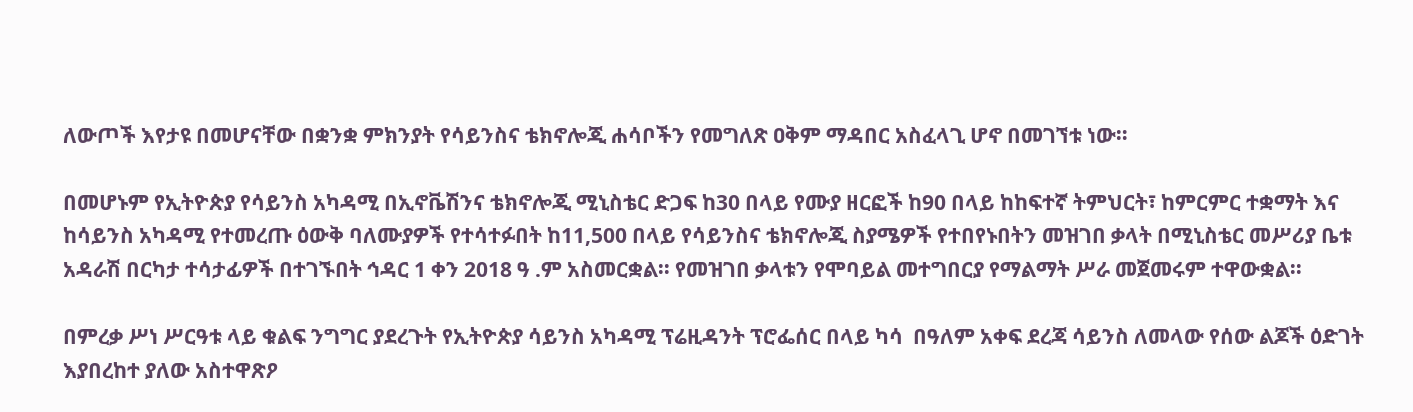ለውጦች እየታዩ በመሆናቸው በቋንቋ ምክንያት የሳይንስና ቴክኖሎጂ ሐሳቦችን የመግለጽ ዐቅም ማዳበር አስፈላጊ ሆኖ በመገኘቱ ነው።

በመሆኑም የኢትዮጵያ የሳይንስ አካዳሚ በኢኖቬሽንና ቴክኖሎጂ ሚኒስቴር ድጋፍ ከ30 በላይ የሙያ ዘርፎች ከ90 በላይ ከከፍተኛ ትምህርት፣ ከምርምር ተቋማት እና ከሳይንስ አካዳሚ የተመረጡ ዕውቅ ባለሙያዎች የተሳተፉበት ከ11,500 በላይ የሳይንስና ቴክኖሎጂ ስያሜዎች የተበየኑበትን መዝገበ ቃላት በሚኒስቴር መሥሪያ ቤቱ አዳራሽ በርካታ ተሳታፊዎች በተገኙበት ኅዳር 1 ቀን 2018 ዓ .ም አስመርቋል፡፡ የመዝገበ ቃላቱን የሞባይል መተግበርያ የማልማት ሥራ መጀመሩም ተዋውቋል፡፡

በምረቃ ሥነ ሥርዓቱ ላይ ቁልፍ ንግግር ያደረጉት የኢትዮጵያ ሳይንስ አካዳሚ ፕሬዚዳንት ፕሮፌሰር በላይ ካሳ  በዓለም አቀፍ ደረጃ ሳይንስ ለመላው የሰው ልጆች ዕድገት እያበረከተ ያለው አስተዋጽዖ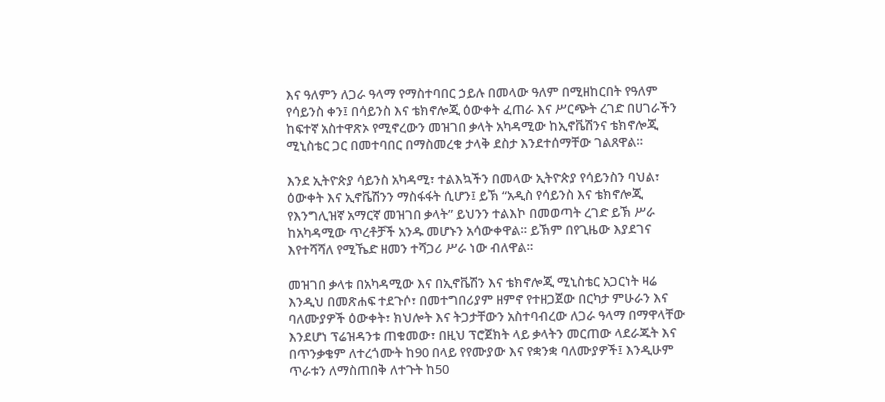እና ዓለምን ለጋራ ዓላማ የማስተባበር ኃይሉ በመላው ዓለም በሚዘከርበት የዓለም የሳይንስ ቀን፤ በሳይንስ እና ቴክኖሎጂ ዕውቀት ፈጠራ እና ሥርጭት ረገድ በሀገራችን ከፍተኛ አስተዋጽኦ የሚኖረውን መዝገበ ቃላት አካዳሚው ከኢኖቬሽንና ቴክኖሎጂ ሚኒስቴር ጋር በመተባበር በማስመረቁ ታላቅ ደስታ እንደተሰማቸው ገልጸዋል።

እንደ ኢትዮጵያ ሳይንስ አካዳሚ፣ ተልእኳችን በመላው ኢትዮጵያ የሳይንስን ባህል፣ ዕውቀት እና ኢኖቬሽንን ማስፋፋት ሲሆን፤ ይኽ “አዲስ የሳይንስ እና ቴክኖሎጂ የእንግሊዝኛ አማርኛ መዝገበ ቃላት” ይህንን ተልእኮ በመወጣት ረገድ ይኽ ሥራ ከአካዳሚው ጥረቶቻች አንዱ መሆኑን አሳውቀዋል። ይኽም በየጊዜው እያደገና እየተሻሻለ የሚኼድ ዘመን ተሻጋሪ ሥራ ነው ብለዋል።

መዝገበ ቃላቱ በአካዳሚው እና በኢኖቬሽን እና ቴክኖሎጂ ሚኒስቴር አጋርነት ዛሬ እንዲህ በመጽሐፍ ተደጉሶ፣ በመተግበሪያም ዘምኖ የተዘጋጀው በርካታ ምሁራን እና ባለሙያዎች ዕውቀት፣ ክህሎት እና ትጋታቸውን አስተባብረው ለጋራ ዓላማ በማዋላቸው እንደሆነ ፕሬዝዳንቱ ጠቁመው፣ በዚህ ፕሮጀክት ላይ ቃላትን መርጠው ላደራጁት እና በጥንቃቄም ለተረጎሙት ከ90 በላይ የየሙያው እና የቋንቋ ባለሙያዎች፤ እንዲሁም ጥራቱን ለማስጠበቅ ለተጉት ከ50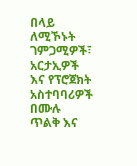በላይ ለሚኾኑት ገምጋሚዎች፣ አርታኢዎች እና የፕሮጀክት አስተባባሪዎች በሙሉ ጥልቅ እና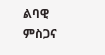ልባዊ ምስጋና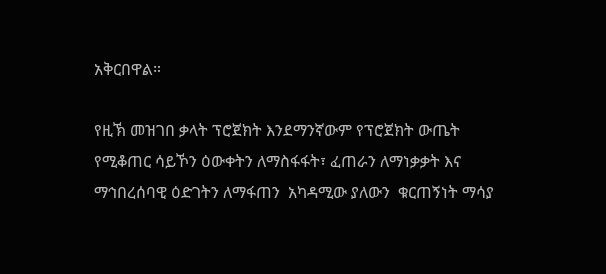አቅርበዋል።

የዚኽ መዝገበ ቃላት ፕሮጀክት እንደማንኛውም የፕሮጀክት ውጤት የሚቆጠር ሳይኾን ዕውቀትን ለማስፋፋት፣ ፈጠራን ለማነቃቃት እና ማኅበረሰባዊ ዕድገትን ለማፋጠን  አካዳሚው ያለውን  ቁርጠኝነት ማሳያ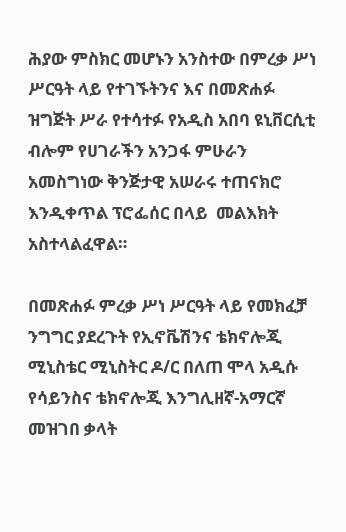ሕያው ምስክር መሆኑን አንስተው በምረቃ ሥነ ሥርዓት ላይ የተገኙትንና እና በመጽሐፉ ዝግጅት ሥራ የተሳተፉ የአዲስ አበባ ዩኒቨርሲቲ ብሎም የሀገራችን አንጋፋ ምሁራን አመስግነው ቅንጅታዊ አሠራሩ ተጠናክሮ እንዲቀጥል ፕሮፌሰር በላይ  መልእክት አስተላልፈዋል።

በመጽሐፉ ምረቃ ሥነ ሥርዓት ላይ የመክፈቻ ንግግር ያደረጉት የኢኖቬሽንና ቴክኖሎጂ ሚኒስቴር ሚኒስትር ዶ/ር በለጠ ሞላ አዲሱ የሳይንስና ቴክኖሎጂ እንግሊዘኛ-አማርኛ መዝገበ ቃላት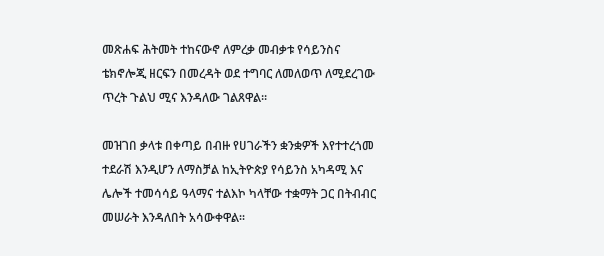መጽሐፍ ሕትመት ተከናውኖ ለምረቃ መብቃቱ የሳይንስና ቴክኖሎጂ ዘርፍን በመረዳት ወደ ተግባር ለመለወጥ ለሚደረገው ጥረት ጉልህ ሚና እንዳለው ገልጸዋል፡፡

መዝገበ ቃላቱ በቀጣይ በብዙ የሀገራችን ቋንቋዎች እየተተረጎመ ተደራሽ እንዲሆን ለማስቻል ከኢትዮጵያ የሳይንስ አካዳሚ እና ሌሎች ተመሳሳይ ዓላማና ተልእኮ ካላቸው ተቋማት ጋር በትብብር መሠራት እንዳለበት አሳውቀዋል፡፡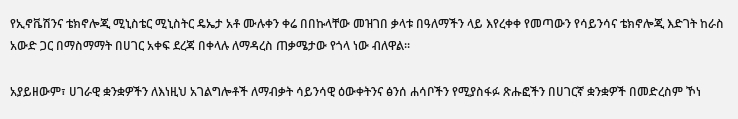የኢኖቬሽንና ቴክኖሎጂ ሚኒስቴር ሚኒስትር ዴኤታ አቶ ሙሉቀን ቀሬ በበኩላቸው መዝገበ ቃላቱ በዓለማችን ላይ እየረቀቀ የመጣውን የሳይንሳና ቴክኖሎጂ እድገት ከራስ አውድ ጋር በማስማማት በሀገር አቀፍ ደረጃ በቀላሉ ለማዳረስ ጠቃሜታው የጎላ ነው ብለዋል፡፡

አያይዘውም፣ ሀገራዊ ቋንቋዎችን ለእነዚህ አገልግሎቶች ለማብቃት ሳይንሳዊ ዕውቀትንና ፅንሰ ሐሳቦችን የሚያስፋፉ ጽሑፎችን በሀገርኛ ቋንቋዎች በመድረስም ኾነ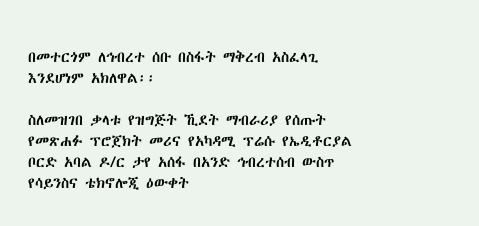በመተርጎም ለኅብረተ ሰቡ በስፋት ማቅረብ አስፈላጊ እንደሆነም አክለዋል፡፡

ስለመዝገበ ቃላቱ የዝግጅት ኺደት ማብራሪያ የሰጡት የመጽሐፉ ፕሮጀክት መሪና የአካዳሚ ፕሬሱ የኤዲቶርያል ቦርድ አባል ዶ/ር ታየ አሰፋ በአንድ ኅብረተሰብ ውስጥ የሳይንስና ቴክኖሎጂ ዕውቀት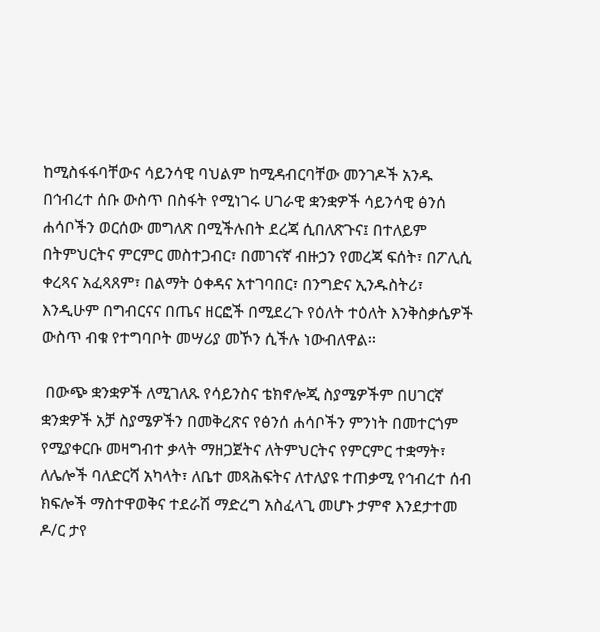ከሚስፋፋባቸውና ሳይንሳዊ ባህልም ከሚዳብርባቸው መንገዶች አንዱ በኅብረተ ሰቡ ውስጥ በስፋት የሚነገሩ ሀገራዊ ቋንቋዎች ሳይንሳዊ ፅንሰ ሐሳቦችን ወርሰው መግለጽ በሚችሉበት ደረጃ ሲበለጽጉና፤ በተለይም በትምህርትና ምርምር መስተጋብር፣ በመገናኛ ብዙኃን የመረጃ ፍሰት፣ በፖሊሲ ቀረጻና አፈጻጸም፣ በልማት ዕቀዳና አተገባበር፣ በንግድና ኢንዱስትሪ፣ እንዲሁም በግብርናና በጤና ዘርፎች በሚደረጉ የዕለት ተዕለት እንቅስቃሴዎች ውስጥ ብቁ የተግባቦት መሣሪያ መኾን ሲችሉ ነውብለዋል፡፡

 በውጭ ቋንቋዎች ለሚገለጹ የሳይንስና ቴክኖሎጂ ስያሜዎችም በሀገርኛ ቋንቋዎች አቻ ስያሜዎችን በመቅረጽና የፅንሰ ሐሳቦችን ምንነት በመተርጎም የሚያቀርቡ መዛግብተ ቃላት ማዘጋጀትና ለትምህርትና የምርምር ተቋማት፣ ለሌሎች ባለድርሻ አካላት፣ ለቤተ መጻሕፍትና ለተለያዩ ተጠቃሚ የኅብረተ ሰብ ክፍሎች ማስተዋወቅና ተደራሽ ማድረግ አስፈላጊ መሆኑ ታምኖ እንደታተመ ዶ/ር ታየ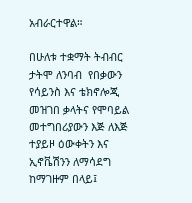አብራርተዋል።

በሁለቱ ተቋማት ትብብር ታትሞ ለንባብ  የበቃውን የሳይንስ እና ቴክኖሎጂ መዝገበ ቃላትና የሞባይል መተግበሪያውን እጅ ለእጅ ተያይዞ ዕውቀትን እና ኢኖቬሽንን ለማሳደግ ከማገዙም በላይ፤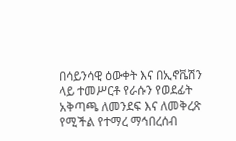በሳይንሳዊ ዕውቀት እና በኢኖቬሽን ላይ ተመሥርቶ የራሱን የወደፊት አቅጣጫ ለመንደፍ እና ለመቅረጽ የሚችል የተማረ ማኅበረሰብ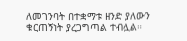ለመገንባት በተቋማቱ ዘንድ ያለውን ቁርጠኝነት ያረጋግጣል ተብሏል።